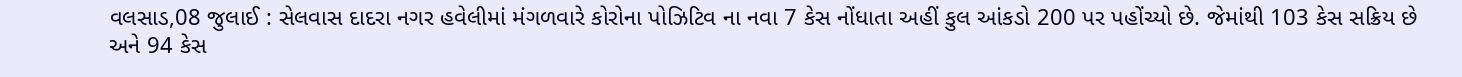વલસાડ,08 જુલાઈ : સેલવાસ દાદરા નગર હવેલીમાં મંગળવારે કોરોના પોઝિટિવ ના નવા 7 કેસ નોંધાતા અહીં કુલ આંકડો 200 પર પહોંચ્યો છે. જેમાંથી 103 કેસ સક્રિય છે અને 94 કેસ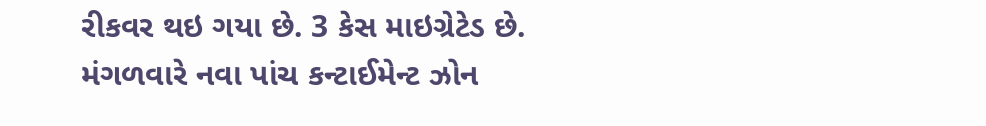રીકવર થઇ ગયા છે. 3 કેસ માઇગ્રેટેડ છે.
મંગળવારે નવા પાંચ કન્ટાઈમેન્ટ ઝોન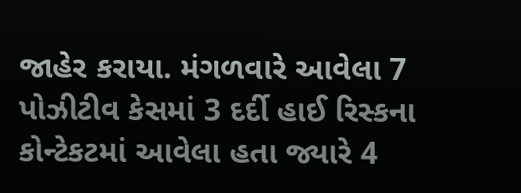જાહેર કરાયા. મંગળવારે આવેલા 7 પોઝીટીવ કેસમાં 3 દર્દી હાઈ રિસ્કના કોન્ટેકટમાં આવેલા હતા જ્યારે 4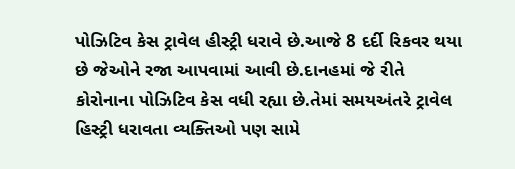પોઝિટિવ કેસ ટ્રાવેલ હીસ્ટ્રી ધરાવે છે.આજે 8 દર્દી રિકવર થયા છે જેઓને રજા આપવામાં આવી છે.દાનહમાં જે રીતે કોરોનાના પોઝિટિવ કેસ વધી રહ્યા છે.તેમાં સમયઅંતરે ટ્રાવેલ હિસ્ટ્રી ધરાવતા વ્યક્તિઓ પણ સામે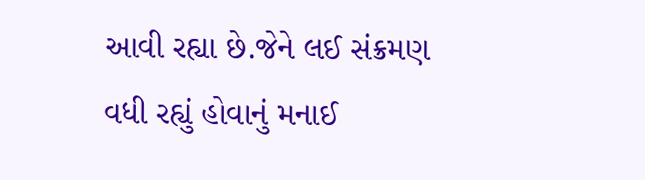આવી રહ્યા છે.જેને લઈ સંક્રમણ વધી રહ્યું હોવાનું મનાઈ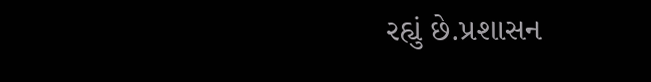રહ્યું છે.પ્રશાસન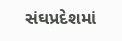સંઘપ્રદેશમાં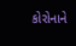કોરોનાને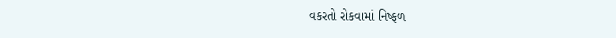વકરતો રોકવામાં નિષ્ફળ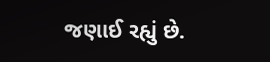જણાઈ રહ્યું છે.